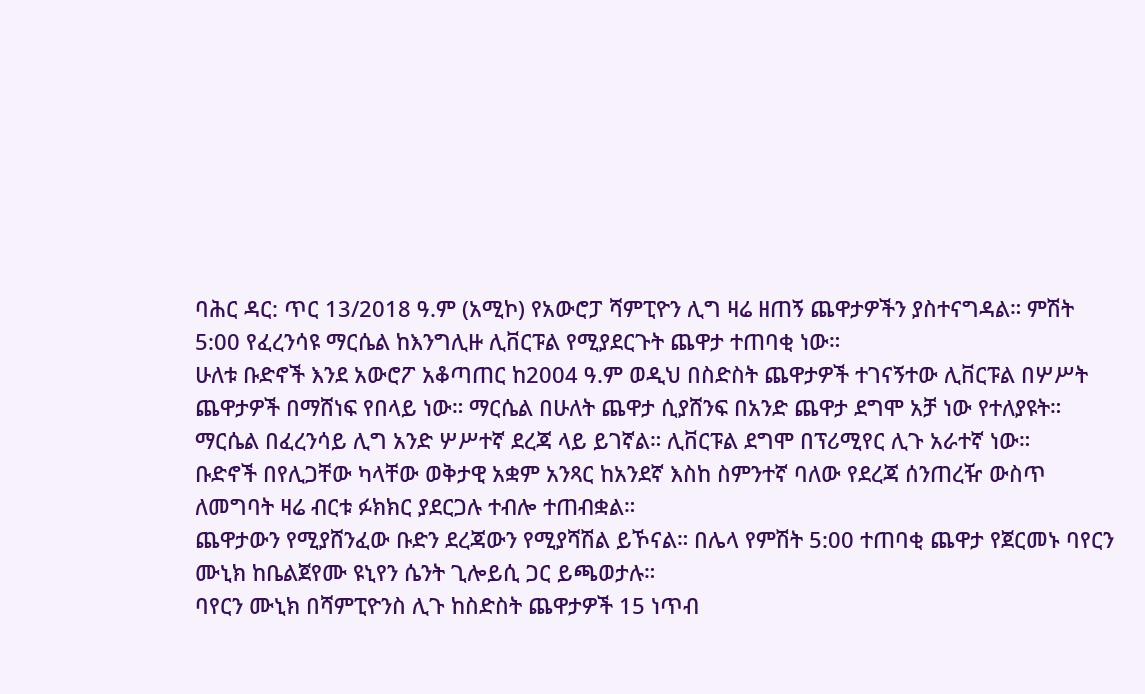ባሕር ዳር: ጥር 13/2018 ዓ.ም (አሚኮ) የአውሮፓ ሻምፒዮን ሊግ ዛሬ ዘጠኝ ጨዋታዎችን ያስተናግዳል። ምሽት 5:00 የፈረንሳዩ ማርሴል ከእንግሊዙ ሊቨርፑል የሚያደርጉት ጨዋታ ተጠባቂ ነው።
ሁለቱ ቡድኖች እንደ አውሮፖ አቆጣጠር ከ2004 ዓ.ም ወዲህ በስድስት ጨዋታዎች ተገናኝተው ሊቨርፑል በሦሥት ጨዋታዎች በማሸነፍ የበላይ ነው። ማርሴል በሁለት ጨዋታ ሲያሸንፍ በአንድ ጨዋታ ደግሞ አቻ ነው የተለያዩት።
ማርሴል በፈረንሳይ ሊግ አንድ ሦሥተኛ ደረጃ ላይ ይገኛል። ሊቨርፑል ደግሞ በፕሪሚየር ሊጉ አራተኛ ነው።
ቡድኖች በየሊጋቸው ካላቸው ወቅታዊ አቋም አንጻር ከአንደኛ እስከ ስምንተኛ ባለው የደረጃ ሰንጠረዥ ውስጥ ለመግባት ዛሬ ብርቱ ፉክክር ያደርጋሉ ተብሎ ተጠብቋል።
ጨዋታውን የሚያሸንፈው ቡድን ደረጃውን የሚያሻሽል ይኾናል። በሌላ የምሽት 5:00 ተጠባቂ ጨዋታ የጀርመኑ ባየርን ሙኒክ ከቤልጀየሙ ዩኒየን ሴንት ጊሎይሲ ጋር ይጫወታሉ።
ባየርን ሙኒክ በሻምፒዮንስ ሊጉ ከስድስት ጨዋታዎች 15 ነጥብ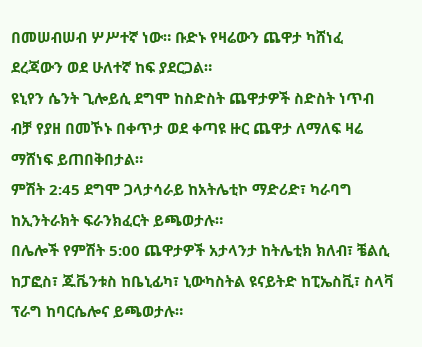በመሠብሠብ ሦሥተኛ ነው። ቡድኑ የዛሬውን ጨዋታ ካሸነፈ ደረጃውን ወደ ሁለተኛ ከፍ ያደርጋል።
ዩኒየን ሴንት ጊሎይሲ ደግሞ ከስድስት ጨዋታዎች ስድስት ነጥብ ብቻ የያዘ በመኾኑ በቀጥታ ወደ ቀጣዩ ዙር ጨዋታ ለማለፍ ዛሬ ማሸነፍ ይጠበቅበታል።
ምሽት 2:45 ደግሞ ጋላታሳራይ ከአትሌቲኮ ማድሪድ፣ ካራባግ ከኢንትራክት ፍራንክፈርት ይጫወታሉ።
በሌሎች የምሽት 5:00 ጨዋታዎች አታላንታ ከትሌቲክ ክለብ፣ ቼልሲ ከፓፎስ፣ ጁቬንቱስ ከቤኒፊካ፣ ኒውካስትል ዩናይትድ ከፒኤስቪ፣ ስላቫ ፕራግ ከባርሴሎና ይጫወታሉ።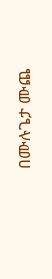በሙሉጌታ ሙጨ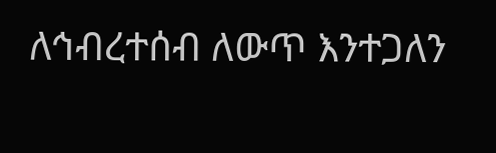ለኅብረተሰብ ለውጥ እንተጋለን